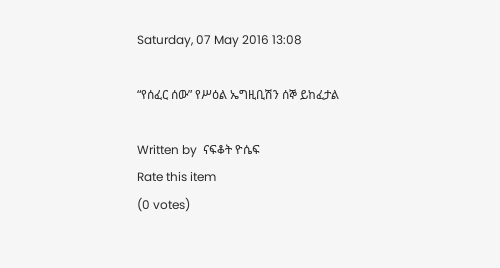Saturday, 07 May 2016 13:08

“የሰፈር ሰው” የሥዕል ኤግዚቢሽን ሰኞ ይከፈታል

Written by  ናፍቆት ዮሴፍ
Rate this item
(0 votes)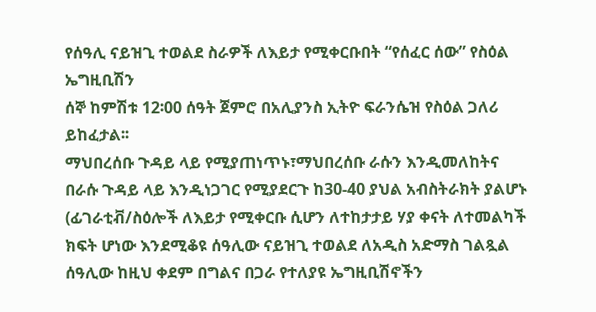የሰዓሊ ናይዝጊ ተወልደ ስራዎች ለእይታ የሚቀርቡበት “የሰፈር ሰው” የስዕል ኤግዚቢሽን
ሰኞ ከምሽቱ 12፡00 ሰዓት ጀምሮ በአሊያንስ ኢትዮ ፍራንሴዝ የስዕል ጋለሪ ይከፈታል፡፡
ማህበረሰቡ ጉዳይ ላይ የሚያጠነጥኑ፣ማህበረሰቡ ራሱን እንዲመለከትና በራሱ ጉዳይ ላይ እንዲነጋገር የሚያደርጉ ከ30-40 ያህል አብስትራክት ያልሆኑ (ፊገራቲቭ/ስዕሎች ለእይታ የሚቀርቡ ሲሆን ለተከታታይ ሃያ ቀናት ለተመልካች ክፍት ሆነው እንደሚቆዩ ሰዓሊው ናይዝጊ ተወልደ ለአዲስ አድማስ ገልጿል ሰዓሊው ከዚህ ቀደም በግልና በጋራ የተለያዩ ኤግዚቢሽኖችን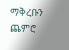ማቅረቡን ጨምሮ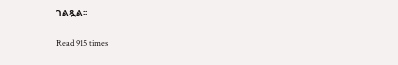ገልጿል፡፡

Read 915 times